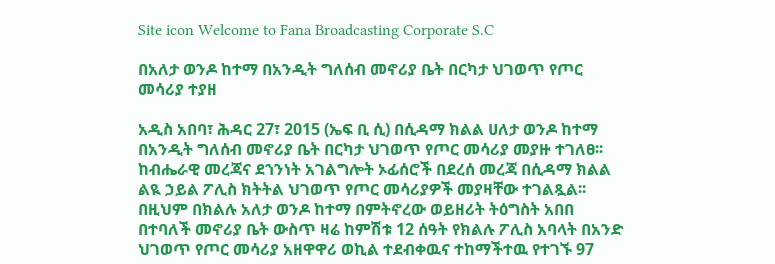Site icon Welcome to Fana Broadcasting Corporate S.C

በአለታ ወንዶ ከተማ በአንዲት ግለሰብ መኖሪያ ቤት በርካታ ህገወጥ የጦር መሳሪያ ተያዘ

አዲስ አበባ፣ ሕዳር 27፣ 2015 (ኤፍ ቢ ሲ) በሲዳማ ክልል ሀለታ ወንዶ ከተማ በአንዲት ግለሰብ መኖሪያ ቤት በርካታ ህገወጥ የጦር መሳሪያ መያዙ ተገለፀ፡፡
ከብሔራዊ መረጃና ደኀንነት አገልግሎት ኦፊሰሮች በደረሰ መረጃ በሲዳማ ክልል ልዪ ኃይል ፖሊስ ክትትል ህገወጥ የጦር መሳሪያዎች መያዛቸው ተገልጿል፡፡
በዚህም በክልሉ አለታ ወንዶ ከተማ በምትኖረው ወይዘሪት ትዕግስት አበበ በተባለች መኖሪያ ቤት ውስጥ ዛሬ ከምሽቱ 12 ሰዓት የክልሉ ፖሊስ አባላት በአንድ ህገወጥ የጦር መሳሪያ አዘዋዋሪ ወኪል ተደብቀዉና ተከማችተዉ የተገኙ 97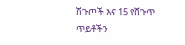ሽጉጦች እና 15 የሸጉጥ ጥይቶችን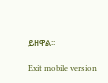ይዘዋል፡፡

Exit mobile version